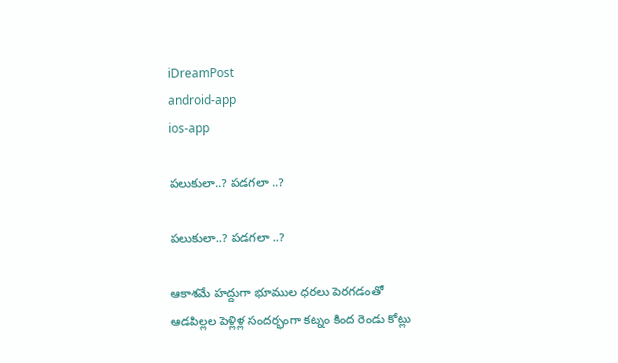iDreamPost
android-app
ios-app

పలుకులా..? పడగలా ..?

పలుకులా..? పడగలా ..?

ఆకాశమే హద్దుగా భూముల ధరలు పెరగడంతో ఆడపిల్లల పెళ్లిళ్ల సందర్భంగా కట్నం కింద రెండు కోట్లు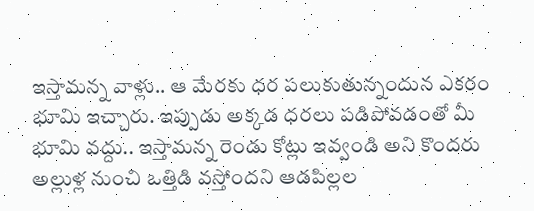ఇస్తామన్న వాళ్లు.. ఆ మేరకు ధర పలుకుతున్నందున ఎకరం భూమి ఇచ్చారు. ఇప్పుడు అక్కడ ధరలు పడిపోవడంతో మీ భూమి వద్దు.. ఇస్తామన్న రెండు కోట్లు ఇవ్వండి అని కొందరు అల్లుళ్ల నుంచి ఒత్తిడి వస్తోందని ఆడపిల్లల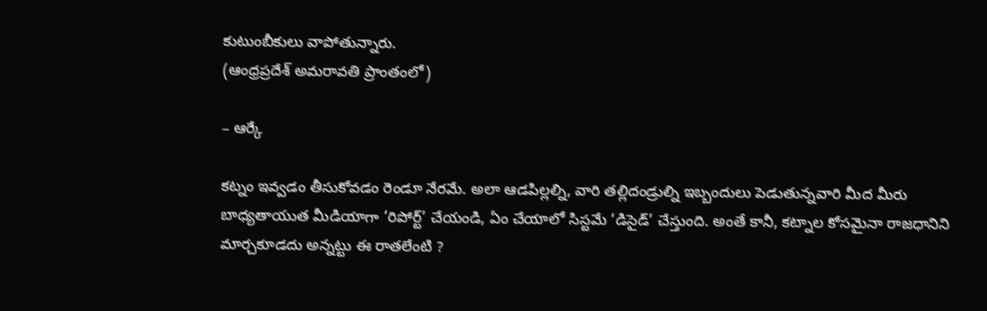కుటుంబీకులు వాపోతున్నారు.
(ఆంధ్రప్రదేశ్ అమరావతి ప్రాంతంలో)

– ఆర్కే

కట్నం ఇవ్వడం తీసుకోవడం రెండూ నేరమే. అలా ఆడపిల్లల్ని, వారి తల్లిదండ్రుల్ని ఇబ్బందులు పెడుతున్నవారి మీద మీరు బాధ్యతాయుత మీడియాగా ‘రిపోర్ట్’ చేయండి, ఏం చేయాలో సిస్టమే ‘డిసైడ్’ చేస్తుంది. అంతే కానీ, కట్నాల కోసమైనా రాజధానిని మార్చకూడదు అన్నట్టు ఈ రాతలేంటి ?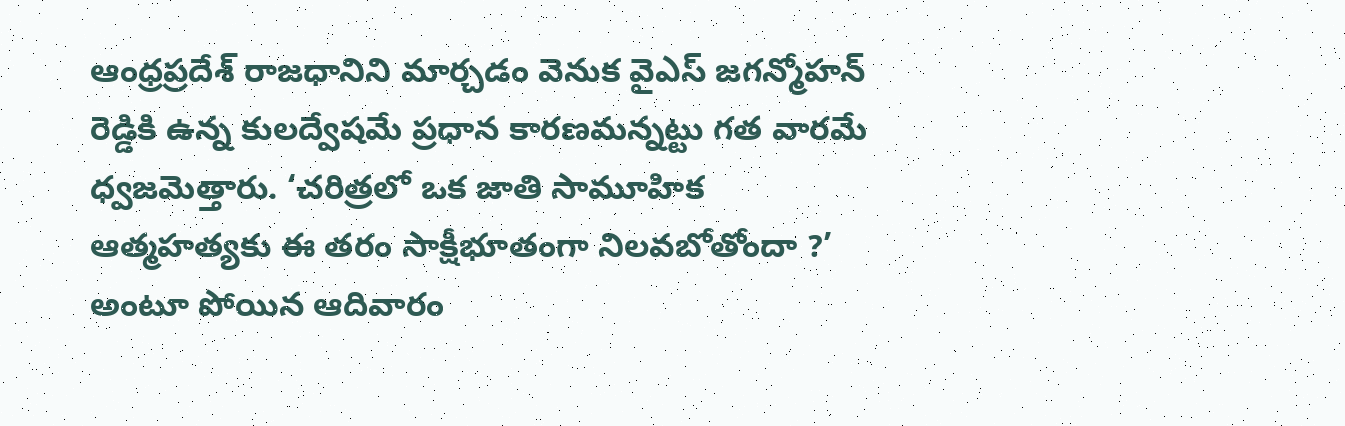ఆంధ్రప్రదేశ్ రాజధానిని మార్చడం వెనుక వైఎస్ జగన్మోహన్ రెడ్డికి ఉన్న కులద్వేషమే ప్రధాన కారణమన్నట్టు గత వారమే ధ్వజమెత్తారు. ‘చరిత్రలో ఒక జాతి సామూహిక ఆత్మహత్యకు ఈ తరం సాక్షీభూతంగా నిలవబోతోందా ?’ అంటూ పోయిన ఆదివారం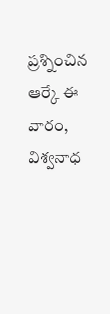ప్రశ్నించిన ఆర్కే ఈ వారం, విశ్వనాధ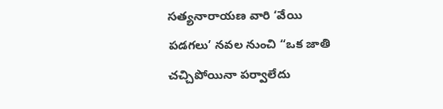సత్యనారాయణ వారి ‘వేయి పడగలు’ నవల నుంచి “ఒక జాతి చచ్చిపోయినా పర్వాలేదు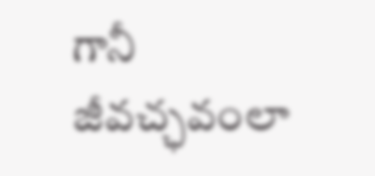గానీ జీవచ్ఛవంలా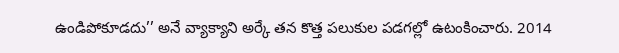ఉండిపోకూడదు’’ అనే వ్యాక్యాని అర్కే తన కొత్త పలుకుల పడగల్లో ఉటంకించారు. 2014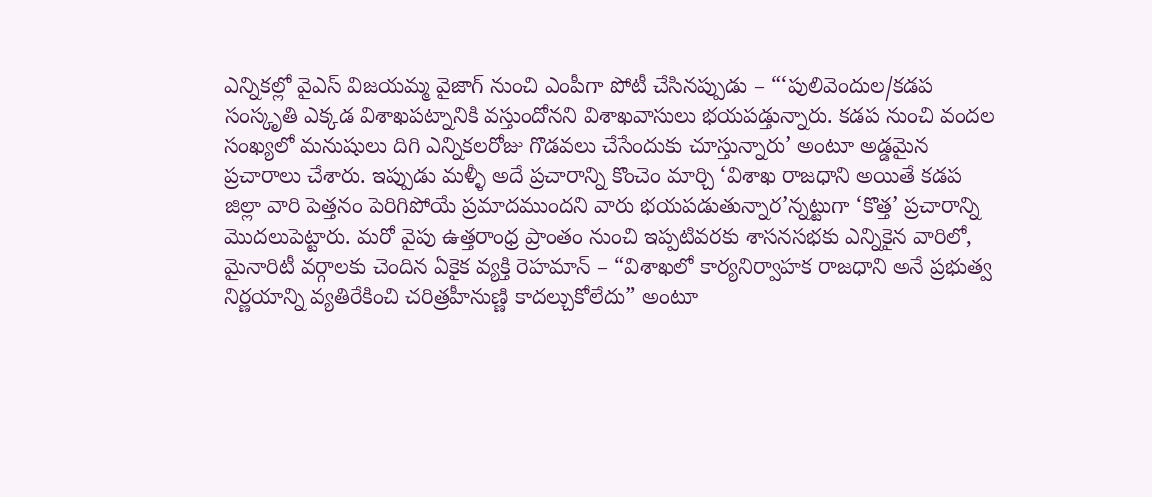ఎన్నికల్లో వైఎస్ విజయమ్మ వైజాగ్ నుంచి ఎంపీగా పోటీ చేసినప్పుడు – “‘పులివెందుల/కడప సంస్కృతి ఎక్కడ విశాఖపట్నానికి వస్తుందోనని విశాఖవాసులు భయపడ్తున్నారు. కడప నుంచి వందల సంఖ్యలో మనుషులు దిగి ఎన్నికలరోజు గొడవలు చేసేందుకు చూస్తున్నారు’ అంటూ అడ్డమైన ప్రచారాలు చేశారు. ఇప్పుడు మళ్ళీ అదే ప్రచారాన్ని కొంచెం మార్చి ‘విశాఖ రాజధాని అయితే కడప జిల్లా వారి పెత్తనం పెరిగిపోయే ప్రమాదముందని వారు భయపడుతున్నార’న్నట్టుగా ‘కొత్త’ ప్రచారాన్ని మొదలుపెట్టారు. మరో వైపు ఉత్తరాంధ్ర ప్రాంతం నుంచి ఇప్పటివరకు శాసనసభకు ఎన్నికైన వారిలో, మైనారిటీ వర్గాలకు చెందిన ఏకైక వ్యక్తి రెహమాన్ – “విశాఖలో కార్యనిర్వాహక రాజధాని అనే ప్రభుత్వ నిర్ణయాన్ని వ్యతిరేకించి చరిత్రహీనుణ్ణి కాదల్చుకోలేదు” అంటూ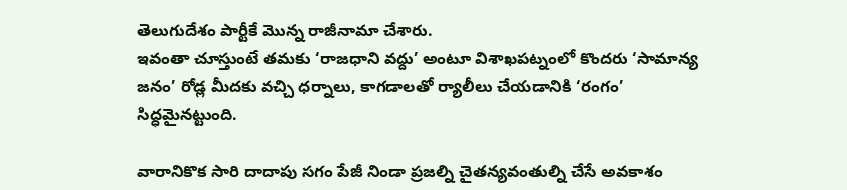తెలుగుదేశం పార్టీకే మొన్న రాజీనామా చేశారు.
ఇవంతా చూస్తుంటే తమకు ‘రాజధాని వద్దు’ అంటూ విశాఖపట్నంలో కొందరు ‘సామాన్య జనం’ రోడ్ల మీదకు వచ్చి ధర్నాలు, కాగడాలతో ర్యాలీలు చేయడానికి ‘రంగం’ సిద్ధమైనట్టుంది.

వారానికొక సారి దాదాపు సగం పేజీ నిండా ప్రజల్ని చైతన్యవంతుల్ని చేసే అవకాశం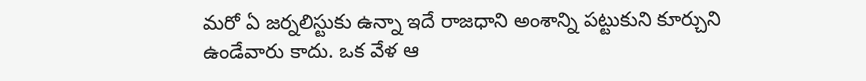మరో ఏ జర్నలిస్టుకు ఉన్నా ఇదే రాజధాని అంశాన్ని పట్టుకుని కూర్చుని ఉండేవారు కాదు. ఒక వేళ ఆ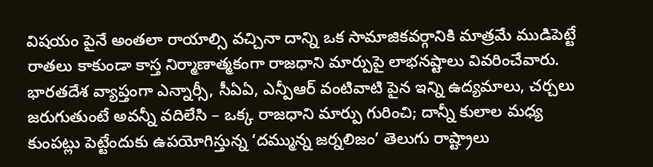విషయం పైనే అంతలా రాయాల్సి వచ్చినా దాన్ని ఒక సామాజికవర్గానికి మాత్రమే ముడిపెట్టే రాతలు కాకుండా కాస్త నిర్మాణాత్మకంగా రాజధాని మార్పుపై లాభనష్టాలు వివరించేవారు. భారతదేశ వ్యాప్తంగా ఎన్నార్సీ, సీఏఏ, ఎన్పీఆర్ వంటివాటి పైన ఇన్ని ఉద్యమాలు, చర్చలు జరుగుతుంటే అవన్నీ వదిలేసి – ఒక్క రాజధాని మార్పు గురించి; దాన్నీ కులాల మధ్య కుంపట్లు పెట్టేందుకు ఉపయోగిస్తున్న ‘దమ్మున్న జర్నలిజం’ తెలుగు రాష్ట్రాలు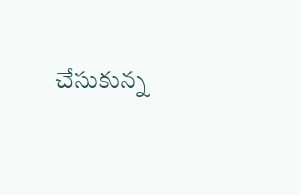చేసుకున్న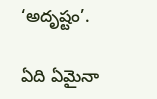‘అదృష్టం’.

ఏది ఏమైనా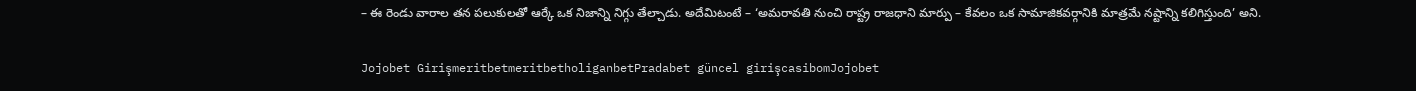– ఈ రెండు వారాల తన పలుకులతో ఆర్కే ఒక నిజాన్ని నిగ్గు తేల్చాడు. అదేమిటంటే – ‘అమరావతి నుంచి రాష్ట్ర రాజధాని మార్పు – కేవలం ఒక సామాజికవర్గానికి మాత్రమే నష్టాన్ని కలిగిస్తుంది’ అని.

Jojobet GirişmeritbetmeritbetholiganbetPradabet güncel girişcasibomJojobet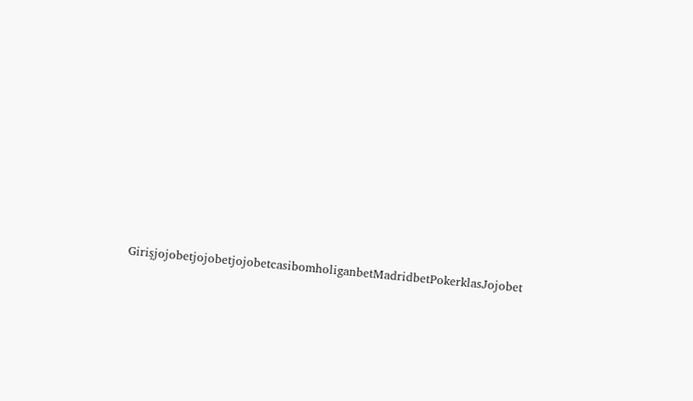GirişjojobetjojobetjojobetcasibomholiganbetMadridbetPokerklasJojobet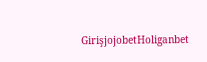GirişjojobetHoliganbet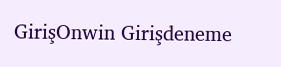GirişOnwin Girişdeneme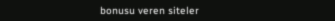bonusu veren siteler